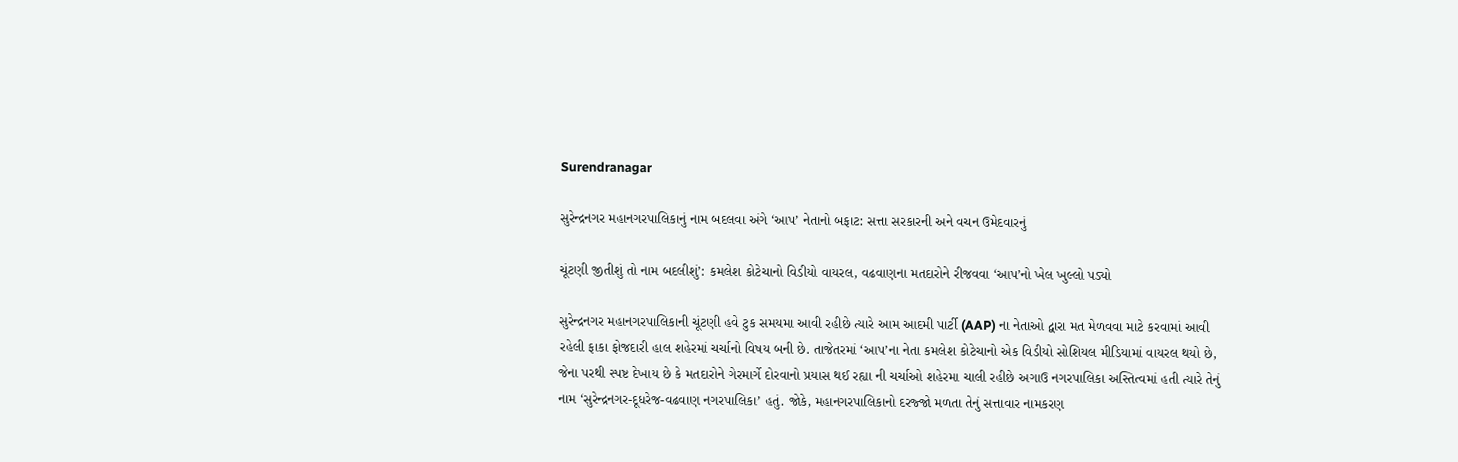Surendranagar

સુરેન્દ્રનગર મહાનગરપાલિકાનું નામ બદલવા અંગે ‘આપ’ નેતાનો બફાટ: સત્તા સરકારની અને વચન ઉમેદવારનું

ચૂંટણી જીતીશું તો નામ બદલીશું’: કમલેશ કોટેચાનો વિડીયો વાયરલ, વઢવાણના મતદારોને રીજવવા ‘આપ’નો ખેલ ખુલ્લો પડ્યો

સુરેન્દ્રનગર મહાનગરપાલિકાની ચૂંટણી હવે ટુક સમયમા આવી રહીછે ત્યારે આમ આદમી પાર્ટી (AAP) ના નેતાઓ દ્વારા મત મેળવવા માટે કરવામાં આવી રહેલી ફાકા ફોજદારી હાલ શહેરમાં ચર્ચાનો વિષય બની છે. તાજેતરમાં ‘આપ’ના નેતા કમલેશ કોટેચાનો એક વિડીયો સોશિયલ મીડિયામાં વાયરલ થયો છે, જેના પરથી સ્પષ્ટ દેખાય છે કે મતદારોને ગેરમાર્ગે દોરવાનો પ્રયાસ થઈ રહ્યા ની ચર્ચાઓ શહેરમા ચાલી રહીછે અગાઉ નગરપાલિકા અસ્તિત્વમાં હતી ત્યારે તેનું નામ ‘સુરેન્દ્રનગર-દૂધરેજ-વઢવાણ નગરપાલિકા’ હતું. જોકે, મહાનગરપાલિકાનો દરજ્જો મળતા તેનું સત્તાવાર નામકરણ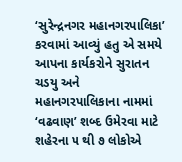‘સુરેન્દ્રનગર મહાનગરપાલિકા’ કરવામાં આવ્યું હતુ એ સમયે આપના કાર્યકરોને સુરાતન ચડયુ અને મહાનગરપાલિકાના નામમાં ‘વઢવાણ’ શબ્દ ઉમેરવા માટે શહેરના ૫ થી ૭ લોકોએ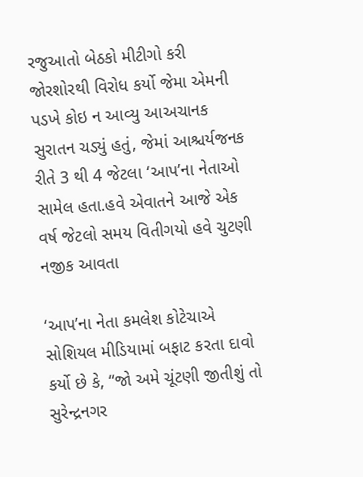રજુઆતો બેઠકો મીટીગો કરી જોરશોરથી વિરોધ કર્યો જેમા એમની પડખે કોઇ ન આવ્યુ આઅચાનક સુરાતન ચડ્યું હતું, જેમાં આશ્ચર્યજનક રીતે 3 થી 4 જેટલા ‘આપ’ના નેતાઓ સામેલ હતા.હવે એવાતને આજે એક વર્ષ જેટલો સમય વિતીગયો હવે ચુટણી નજીક આવતા

‘આપ’ના નેતા કમલેશ કોટેચાએ સોશિયલ મીડિયામાં બફાટ કરતા દાવો કર્યો છે કે, “જો અમે ચૂંટણી જીતીશું તો સુરેન્દ્રનગર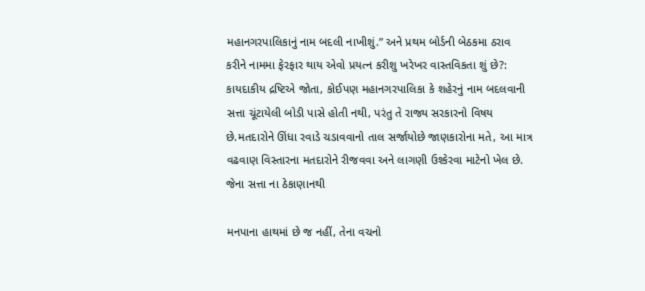મહાનગરપાલિકાનું નામ બદલી નાખીશું.” અને પ્રથમ બોર્ડની બેઠકમા ઠરાવ કરીને નામમા ફેરફાર થાય એવો પ્રયત્ન કરીશુ ખરેખર વાસ્તવિકતા શું છે?: કાયદાકીય દ્રષ્ટિએ જોતા, કોઈપણ મહાનગરપાલિકા કે શહેરનું નામ બદલવાની સત્તા ચૂંટાયેલી બોડી પાસે હોતી નથી, પરંતુ તે રાજ્ય સરકારનો વિષય છે.મતદારોને ઊંધા રવાડે ચડાવવાનો તાલ સર્જાયોછે જાણકારોના મતે, આ માત્ર વઢવાણ વિસ્તારના મતદારોને રીજવવા અને લાગણી ઉશ્કેરવા માટેનો ખેલ છે. જેના સત્તા ના ઠેકાણાનથી

મનપાના હાથમાં છે જ નહીં, તેના વચનો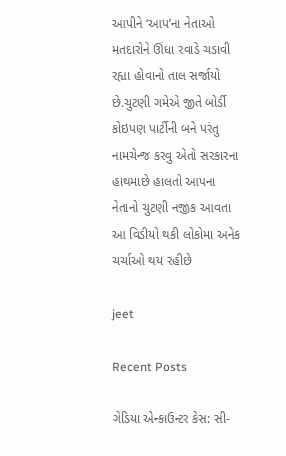આપીને ‘આપ’ના નેતાઓ મતદારોને ઊંધા રવાડે ચડાવી રહ્યા હોવાનો તાલ સર્જાયો છે.ચુટણી ગમેએ જીતે બોર્ડી કોઇપણ પાર્ટીની બને પરંતુ નામચેન્જ કરવુ એતો સરકારના હાથમાછે હાલતો આપના નેતાનો ચુટણી નજીક આવતા આ વિડીયો થકી લોકોમા અનેક ચર્ચાઓ થય રહીછે

jeet

Recent Posts

ગેડિયા એન્કાઉન્ટર કેસ: સી-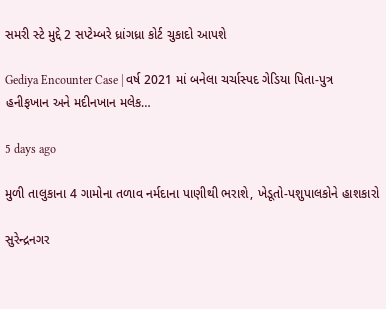સમરી સ્ટે મુદ્દે 2 સપ્ટેમ્બરે ધ્રાંગધ્રા કોર્ટ ચુકાદો આપશે

Gediya Encounter Case | વર્ષ 2021 માં બનેલા ચર્ચાસ્પદ ગેડિયા પિતા-પુત્ર હનીફખાન અને મદીનખાન મલેક…

5 days ago

મુળી તાલુકાના 4 ગામોના તળાવ નર્મદાના પાણીથી ભરાશે, ખેડૂતો-પશુપાલકોને હાશકારો

સુરેન્દ્રનગર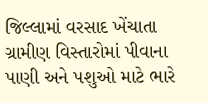જિલ્લામાં વરસાદ ખેંચાતા ગ્રામીણ વિસ્તારોમાં પીવાના પાણી અને પશુઓ માટે ભારે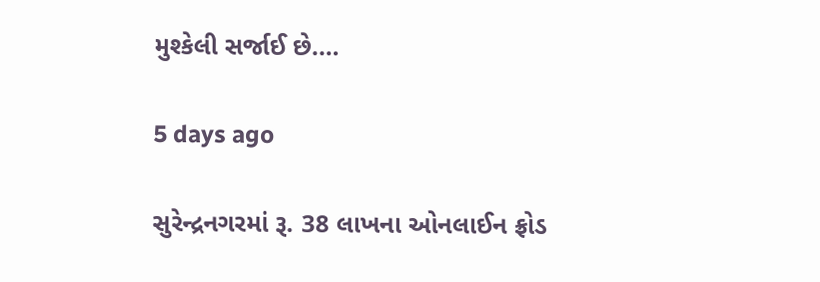મુશ્કેલી સર્જાઈ છે.…

5 days ago

સુરેન્દ્રનગરમાં રૂ. 38 લાખના ઓનલાઈન ફ્રોડ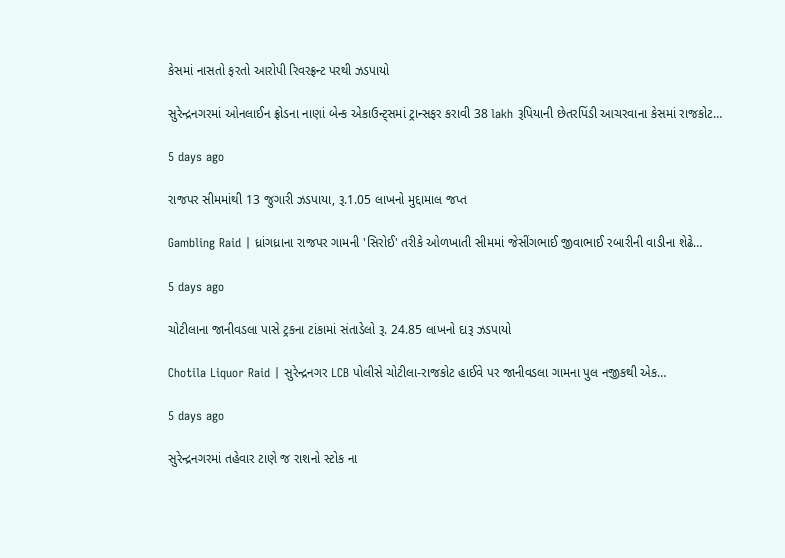કેસમાં નાસતો ફરતો આરોપી રિવરફ્રન્ટ પરથી ઝડપાયો

સુરેન્દ્રનગરમાં ઓનલાઈન ફ્રોડના નાણાં બેન્ક એકાઉન્ટ્સમાં ટ્રાન્સફર કરાવી 38 lakh રૂપિયાની છેતરપિંડી આચરવાના કેસમાં રાજકોટ…

5 days ago

રાજપર સીમમાંથી 13 જુગારી ઝડપાયા, રૂ.1.05 લાખનો મુદ્દામાલ જપ્ત

Gambling Raid | ધ્રાંગધ્રાના રાજપર ગામની 'સિરોઈ' તરીકે ઓળખાતી સીમમાં જેસીંગભાઈ જીવાભાઈ રબારીની વાડીના શેઢે…

5 days ago

ચોટીલાના જાનીવડલા પાસે ટ્રકના ટાંકામાં સંતાડેલો રૂ. 24.85 લાખનો દારૂ ઝડપાયો

Chotila Liquor Raid | સુરેન્દ્રનગર LCB પોલીસે ચોટીલા-રાજકોટ હાઈવે પર જાનીવડલા ગામના પુલ નજીકથી એક…

5 days ago

સુરેન્દ્રનગરમાં તહેવાર ટાણે જ રાશનો સ્ટોક ના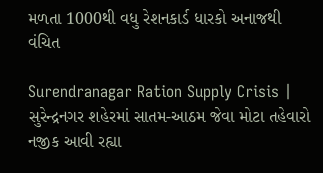મળતા 1000થી વધુ રેશનકાર્ડ ધારકો અનાજથી વંચિત

Surendranagar Ration Supply Crisis | સુરેન્દ્રનગર શહેરમાં સાતમ-આઠમ જેવા મોટા તહેવારો નજીક આવી રહ્યા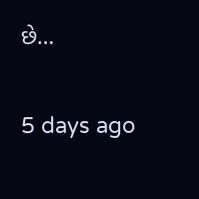છે…

5 days ago